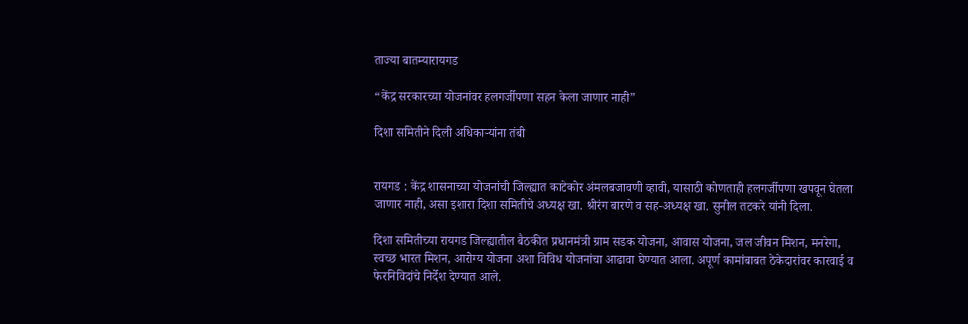ताज्या बातम्यारायगड

“केंद्र सरकारच्या योजनांवर हलगर्जीपणा सहन केला जाणार नाही”

दिशा समितीने दिली अधिकाऱ्यांना तंबी


रायगड : केंद्र शासनाच्या योजनांची जिल्ह्यात काटेकोर अंमलबजावणी व्हावी, यासाठी कोणताही हलगर्जीपणा खपवून घेतला जाणार नाही, असा इशारा दिशा समितीचे अध्यक्ष खा. श्रीरंग बारणे व सह-अध्यक्ष खा. सुनील तटकरे यांनी दिला.

दिशा समितीच्या रायगड जिल्ह्यातील बैठकीत प्रधानमंत्री ग्राम सडक योजना, आवास योजना, जल जीवन मिशन, मनरेगा, स्वच्छ भारत मिशन, आरोग्य योजना अशा विविध योजनांचा आढावा घेण्यात आला. अपूर्ण कामांबाबत ठेकेदारांवर कारवाई व फेरनिविदांचे निर्देश देण्यात आले.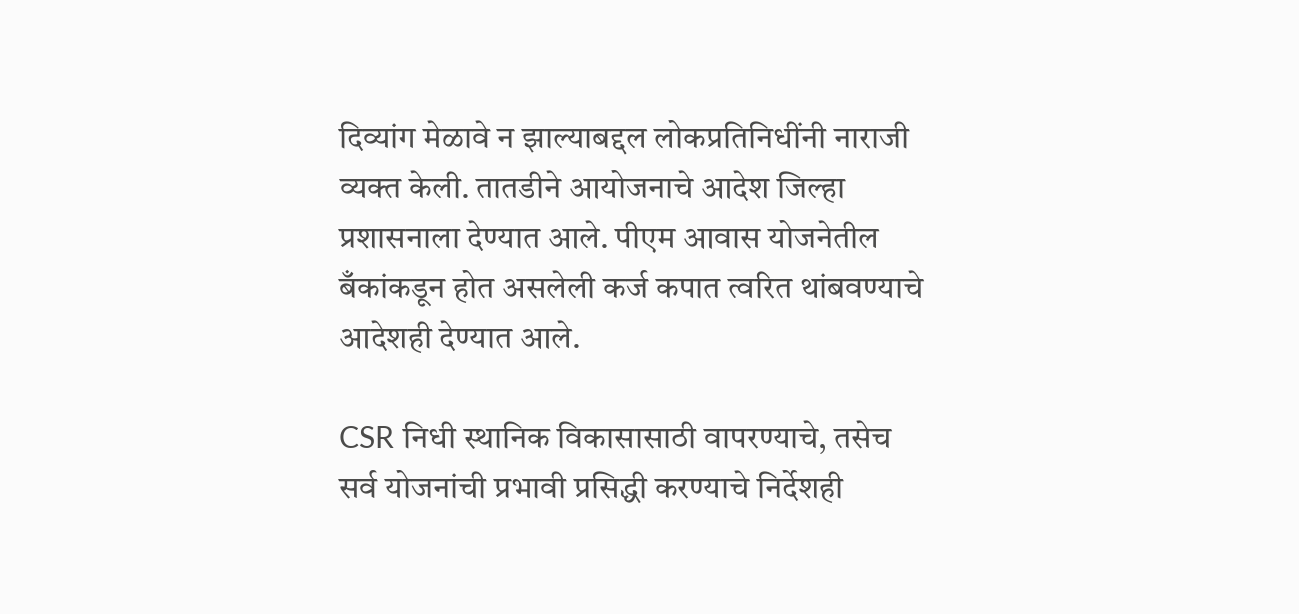दिव्यांग मेळावे न झाल्याबद्दल लोकप्रतिनिधींनी नाराजी व्यक्त केली. तातडीने आयोजनाचे आदेश जिल्हा प्रशासनाला देण्यात आले. पीएम आवास योजनेतील बँकांकडून होत असलेली कर्ज कपात त्वरित थांबवण्याचे आदेशही देण्यात आले.

CSR निधी स्थानिक विकासासाठी वापरण्याचे, तसेच सर्व योजनांची प्रभावी प्रसिद्धी करण्याचे निर्देशही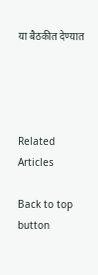या बैठकीत देण्यात




Related Articles

Back to top button